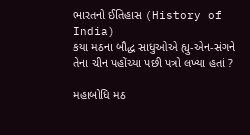ભારતનો ઈતિહાસ (History of India)
કયા મઠના બૌદ્ધ સાધુઓએ હ્યુ-એન-સંગને તેના ચીન પહોંચ્યા પછી પત્રો લખ્યા હતાં ?

મહાબોધિ મઠ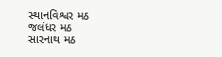સ્થાનવિશ્વર મઠ
જલંધર મઠ
સારનાથ મઠ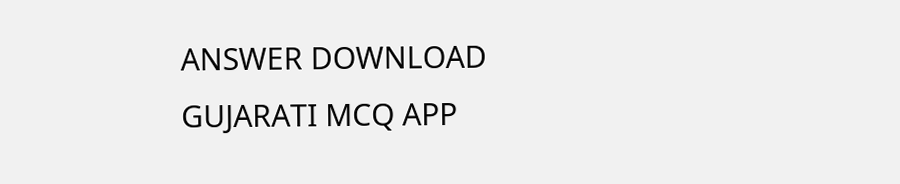ANSWER DOWNLOAD GUJARATI MCQ APP